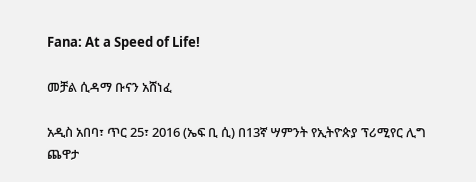Fana: At a Speed of Life!

መቻል ሲዳማ ቡናን አሸነፈ

አዲስ አበባ፣ ጥር 25፣ 2016 (ኤፍ ቢ ሲ) በ13ኛ ሣምንት የኢትዮጵያ ፕሪሚየር ሊግ ጨዋታ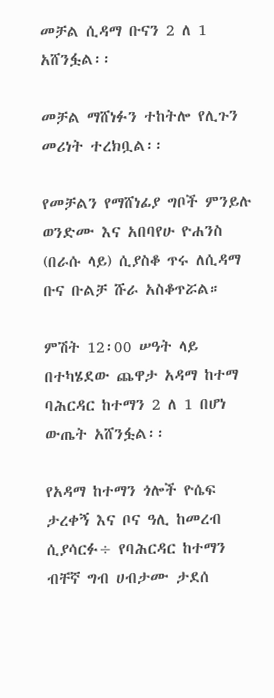መቻል ሲዳማ ቡናን 2 ለ 1 አሸንፏል፡፡

መቻል ማሸነፉን ተከትሎ የሊጉን መሪነት ተረክቧል፡፡

የመቻልን የማሸነፊያ ግቦች ምንይሉ ወንድሙ እና አበባየሁ ዮሐንስ (በራሱ ላይ) ሲያስቆ ጥሩ ለሲዳማ ቡና ቡልቻ ሹራ አስቆጥሯል።

ምሽት 12፡00 ሠዓት ላይ በተካሄደው ጨዋታ አዳማ ከተማ ባሕርዳር ከተማን 2 ለ 1 በሆነ ውጤት አሸንፏል፡፡

የአዳማ ከተማን ጎሎች ዮሴፍ ታረቀኝ እና ቦና ዓሊ ከመረብ ሲያሳርፉ÷ የባሕርዳር ከተማን ብቸኛ ግብ ሀብታሙ ታደሰ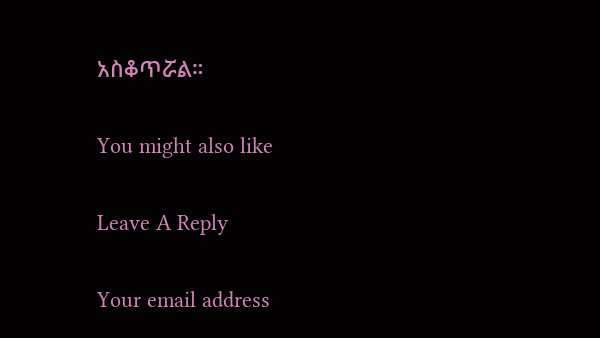አስቆጥሯል።

You might also like

Leave A Reply

Your email address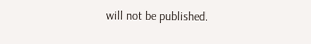will not be published.